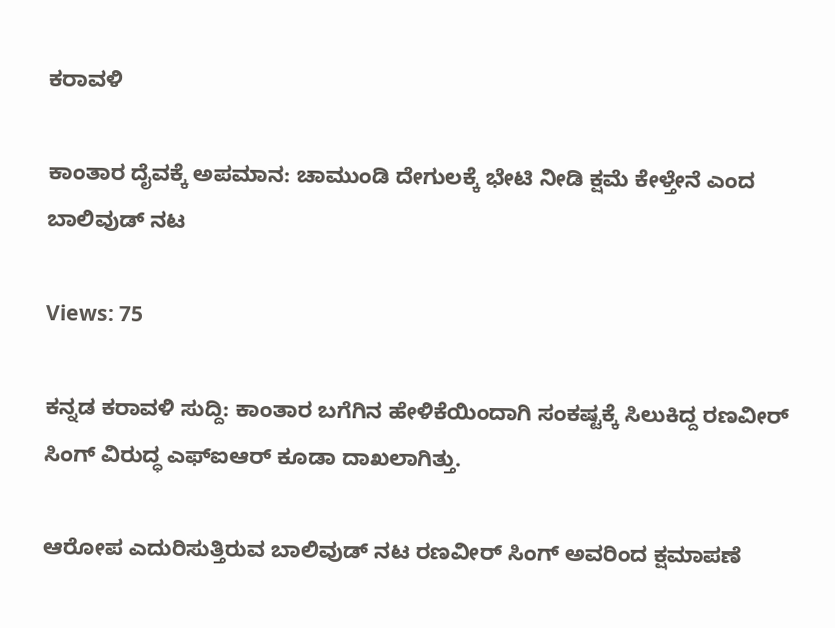ಕರಾವಳಿ

ಕಾಂತಾರ ದೈವಕ್ಕೆ ಅಪಮಾನ: ಚಾಮುಂಡಿ ದೇಗುಲಕ್ಕೆ ಭೇಟಿ ನೀಡಿ ಕ್ಷಮೆ ಕೇಳ್ತೇನೆ ಎಂದ ಬಾಲಿವುಡ್ ನಟ

Views: 75

ಕನ್ನಡ ಕರಾವಳಿ ಸುದ್ದಿ: ಕಾಂತಾರ ಬಗೆಗಿನ ಹೇಳಿಕೆಯಿಂದಾಗಿ ಸಂಕಷ್ಟಕ್ಕೆ ಸಿಲುಕಿದ್ದ ರಣವೀರ್ ಸಿಂಗ್ ವಿರುದ್ಧ ಎಫ್‌ಐಆರ್ ಕೂಡಾ ದಾಖಲಾಗಿತ್ತು.

ಆರೋಪ ಎದುರಿಸುತ್ತಿರುವ ಬಾಲಿವುಡ್ ನಟ ರಣವೀರ್ ಸಿಂಗ್ ಅವರಿಂದ ಕ್ಷಮಾಪಣೆ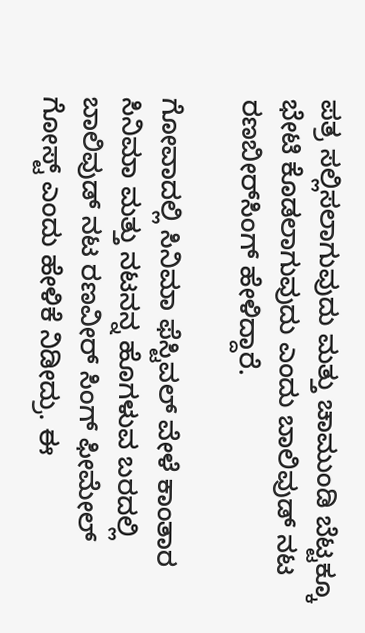ಪತ್ರ ಸಲ್ಲಿಸಲಾಗುವುದು ಮತ್ತು ಚಾಮುಂಡಿ ಬೆಟ್ಟಕ್ಕೂ ಭೇಟಿ ಕೊಡಲಾಗುವುದು ಎಂದು ಬಾಲಿವುಡ್ ನಟ ರಣಬೀರ್‌ಸಿಂಗ್ ಹೇಳಿದ್ದಾರೆ.

ಗೋವಾದಲ್ಲಿ ಸಿನಿಮಾ ಫೆಸ್ಟಿವಲ್ ವೇಳೆ ಕಾಂತಾರ ಸಿನಿಮಾ ಮತ್ತು ನಟನನ್ನ ಹೊಗಳುವ ಬರದಲ್ಲಿ ಬಾಲಿವುಡ್ ನಟ ರಣವೀರ್ ಸಿಂಗ್ ಫೀಮೇಲ್ ಗೋಸ್ಟ್ ಎಂದು ಹೇಳಿಕೆ ನಿಡೀದ್ರು. ಈ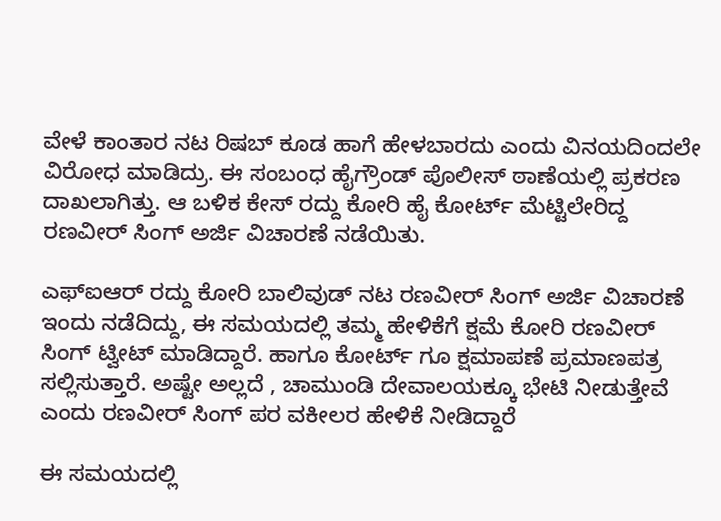ವೇಳೆ ಕಾಂತಾರ ನಟ ರಿಷಬ್ ಕೂಡ ಹಾಗೆ ಹೇಳಬಾರದು ಎಂದು ವಿನಯದಿಂದಲೇ ವಿರೋಧ ಮಾಡಿದ್ರು. ಈ ಸಂಬಂಧ ಹೈಗ್ರೌಂಡ್ ಪೊಲೀಸ್ ಠಾಣೆಯಲ್ಲಿ ಪ್ರಕರಣ ದಾಖಲಾಗಿತ್ತು. ಆ ಬಳಿಕ ಕೇಸ್ ರದ್ದು ಕೋರಿ ಹೈ ಕೋರ್ಟ್ ಮೆಟ್ಟಿಲೇರಿದ್ದ ರಣವೀರ್ ಸಿಂಗ್ ಅರ್ಜಿ ವಿಚಾರಣೆ ನಡೆಯಿತು.

ಎಫ್‌ಐಆರ್ ರದ್ದು ಕೋರಿ ಬಾಲಿವುಡ್ ನಟ ರಣವೀರ್ ಸಿಂಗ್ ಅರ್ಜಿ ವಿಚಾರಣೆ ಇಂದು ನಡೆದಿದ್ದು, ಈ ಸಮಯದಲ್ಲಿ ತಮ್ಮ ಹೇಳಿಕೆಗೆ ಕ್ಷಮೆ ಕೋರಿ ರಣವೀರ್ ಸಿಂಗ್ ಟ್ವೀಟ್ ಮಾಡಿದ್ದಾರೆ. ಹಾಗೂ ಕೋರ್ಟ್ ಗೂ ಕ್ಷಮಾಪಣೆ ಪ್ರಮಾಣಪತ್ರ ಸಲ್ಲಿಸುತ್ತಾರೆ. ಅಷ್ಟೇ ಅಲ್ಲದೆ , ಚಾಮುಂಡಿ ದೇವಾಲಯಕ್ಕೂ ಭೇಟಿ ನೀಡುತ್ತೇವೆ‌ ಎಂದು ರಣವೀರ್ ಸಿಂಗ್ ಪರ ವಕೀಲರ ಹೇಳಿಕೆ ನೀಡಿದ್ದಾರೆ

ಈ ಸಮಯದಲ್ಲಿ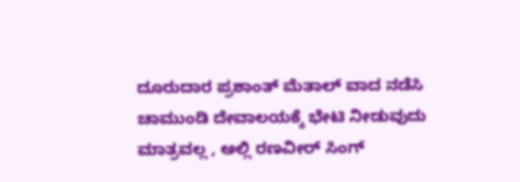ದೂರುದಾರ ಪ್ರಶಾಂತ್ ಮೆತಾಲ್ ವಾದ ನಡೆಸಿ ಚಾಮುಂಡಿ ದೇವಾಲಯಕ್ಕೆ ಭೇಟಿ ನೀಡುವುದು ಮಾತ್ರವಲ್ಲ , ಅಲ್ಲಿ ರಣವೀರ್ ಸಿಂಗ್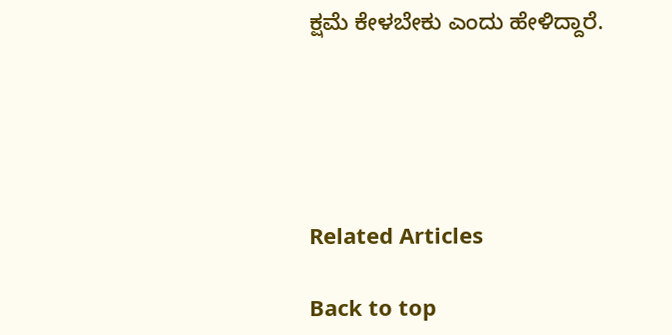ಕ್ಷಮೆ ಕೇಳಬೇಕು ಎಂದು ಹೇಳಿದ್ದಾರೆ.





Related Articles

Back to top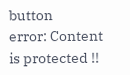button
error: Content is protected !!